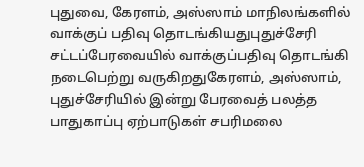புதுவை, கேரளம், அஸ்ஸாம் மாநிலங்களில் வாக்குப் பதிவு தொடங்கியதுபுதுச்சேரி சட்டப்பேரவையில் வாக்குப்பதிவு தொடங்கி நடைபெற்று வருகிறதுகேரளம், அஸ்ஸாம், புதுச்சேரியில் இன்று பேரவைத் பலத்த பாதுகாப்பு ஏற்பாடுகள் சபரிமலை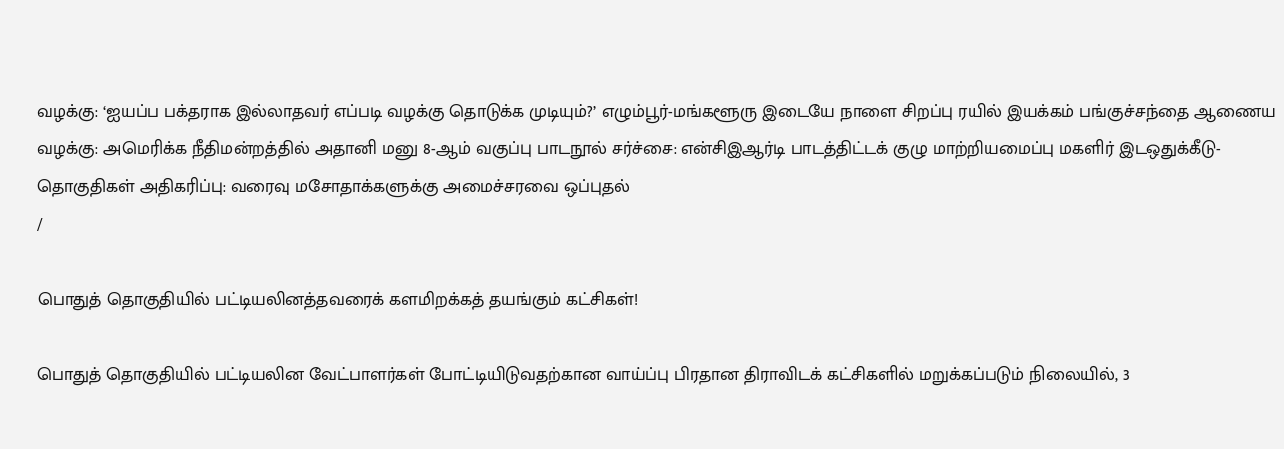வழக்கு: ‘ஐயப்ப பக்தராக இல்லாதவர் எப்படி வழக்கு தொடுக்க முடியும்?’ எழும்பூர்-மங்களூரு இடையே நாளை சிறப்பு ரயில் இயக்கம் பங்குச்சந்தை ஆணைய வழக்கு: அமெரிக்க நீதிமன்றத்தில் அதானி மனு 8-ஆம் வகுப்பு பாடநூல் சர்ச்சை: என்சிஇஆர்டி பாடத்திட்டக் குழு மாற்றியமைப்பு மகளிர் இடஒதுக்கீடு-தொகுதிகள் அதிகரிப்பு: வரைவு மசோதாக்களுக்கு அமைச்சரவை ஒப்புதல்
/

பொதுத் தொகுதியில் பட்டியலினத்தவரைக் களமிறக்கத் தயங்கும் கட்சிகள்!

பொதுத் தொகுதியில் பட்டியலின வேட்பாளர்கள் போட்டியிடுவதற்கான வாய்ப்பு பிரதான திராவிடக் கட்சிகளில் மறுக்கப்படும் நிலையில், 3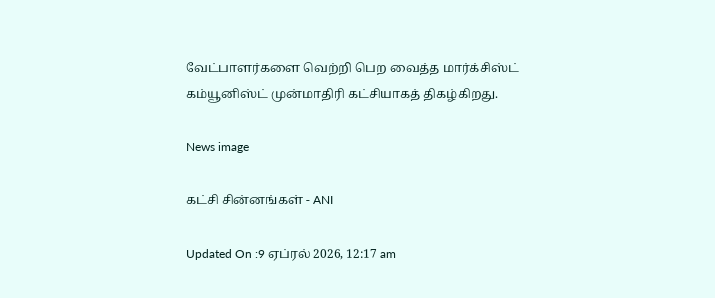வேட்பாளர்களை வெற்றி பெற வைத்த மார்க்சிஸ்ட் கம்யூனிஸ்ட் முன்மாதிரி கட்சியாகத் திகழ்கிறது.

News image

கட்சி சின்னங்கள் - ANI

Updated On :9 ஏப்ரல் 2026, 12:17 am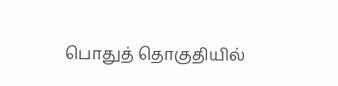பொதுத் தொகுதியில்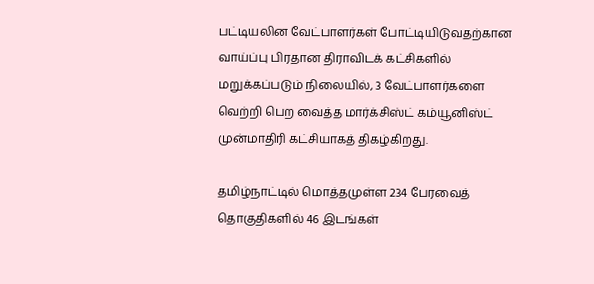பட்டியலின வேட்பாளர்கள் போட்டியிடுவதற்கான வாய்ப்பு பிரதான திராவிடக் கட்சிகளில் மறுக்கப்படும் நிலையில், 3 வேட்பாளர்களை வெற்றி பெற வைத்த மார்க்சிஸ்ட் கம்யூனிஸ்ட் முன்மாதிரி கட்சியாகத் திகழ்கிறது.

தமிழ்நாட்டில் மொத்தமுள்ள 234 பேரவைத் தொகுதிகளில் 46 இடங்கள்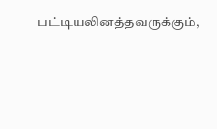பட்டியலினத்தவருக்கும்,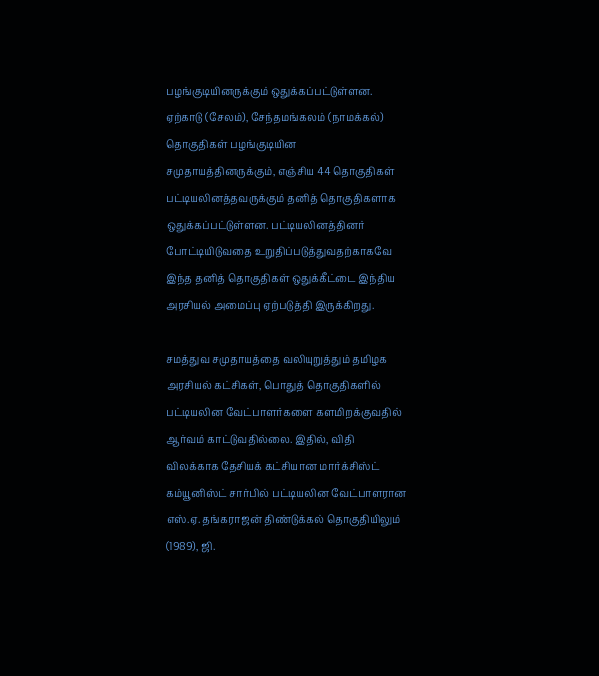பழங்குடியினருக்கும் ஒதுக்கப்பட்டுள்ளன. ஏற்காடு (சேலம்), சேந்தமங்கலம் (நாமக்கல்) தொகுதிகள் பழங்குடியின சமுதாயத்தினருக்கும், எஞ்சிய 44 தொகுதிகள் பட்டியலினத்தவருக்கும் தனித் தொகுதிகளாக ஒதுக்கப்பட்டுள்ளன. பட்டியலினத்தினர் போட்டியிடுவதை உறுதிப்படுத்துவதற்காகவே இந்த தனித் தொகுதிகள் ஒதுக்கீட்டை இந்திய அரசியல் அமைப்பு ஏற்படுத்தி இருக்கிறது.

சமத்துவ சமுதாயத்தை வலியுறுத்தும் தமிழக அரசியல் கட்சிகள், பொதுத் தொகுதிகளில் பட்டியலின வேட்பாளர்களை களமிறக்குவதில் ஆர்வம் காட்டுவதில்லை. இதில், விதி விலக்காக தேசியக் கட்சியான மார்க்சிஸ்ட் கம்யூனிஸ்ட் சார்பில் பட்டியலின வேட்பாளரான எஸ்.ஏ. தங்கராஜன் திண்டுக்கல் தொகுதியிலும் (1989), ஜி.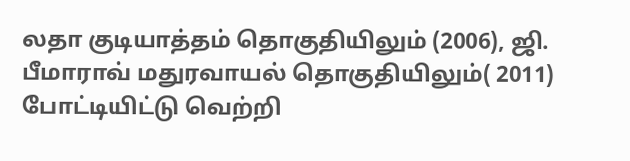லதா குடியாத்தம் தொகுதியிலும் (2006), ஜி. பீமாராவ் மதுரவாயல் தொகுதியிலும்( 2011) போட்டியிட்டு வெற்றி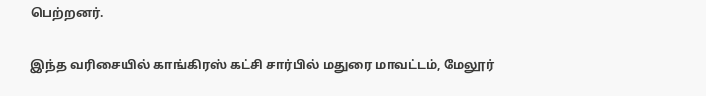பெற்றனர்.

இந்த வரிசையில் காங்கிரஸ் கட்சி சார்பில் மதுரை மாவட்டம், மேலூர்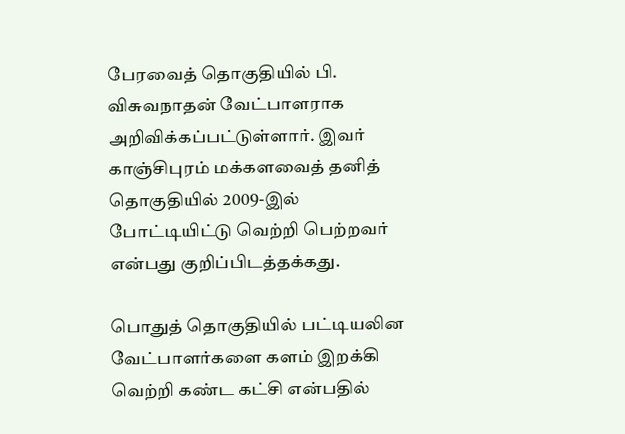பேரவைத் தொகுதியில் பி. விசுவநாதன் வேட்பாளராக அறிவிக்கப்பட்டுள்ளார். இவர் காஞ்சிபுரம் மக்களவைத் தனித் தொகுதியில் 2009-இல் போட்டியிட்டு வெற்றி பெற்றவர் என்பது குறிப்பிடத்தக்கது.

பொதுத் தொகுதியில் பட்டியலின வேட்பாளர்களை களம் இறக்கி வெற்றி கண்ட கட்சி என்பதில்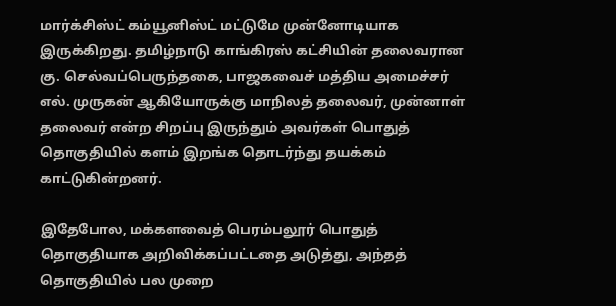மார்க்சிஸ்ட் கம்யூனிஸ்ட் மட்டுமே முன்னோடியாக இருக்கிறது. தமிழ்நாடு காங்கிரஸ் கட்சியின் தலைவரான கு. செல்வப்பெருந்தகை, பாஜகவைச் மத்திய அமைச்சர் எல். முருகன் ஆகியோருக்கு மாநிலத் தலைவர், முன்னாள் தலைவர் என்ற சிறப்பு இருந்தும் அவர்கள் பொதுத் தொகுதியில் களம் இறங்க தொடர்ந்து தயக்கம் காட்டுகின்றனர்.

இதேபோல, மக்களவைத் பெரம்பலூர் பொதுத் தொகுதியாக அறிவிக்கப்பட்டதை அடுத்து, அந்தத் தொகுதியில் பல முறை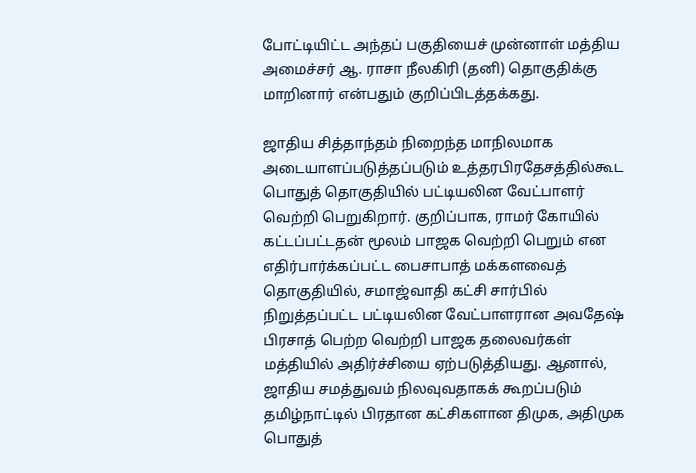போட்டியிட்ட அந்தப் பகுதியைச் முன்னாள் மத்திய அமைச்சர் ஆ. ராசா நீலகிரி (தனி) தொகுதிக்கு மாறினார் என்பதும் குறிப்பிடத்தக்கது.

ஜாதிய சித்தாந்தம் நிறைந்த மாநிலமாக அடையாளப்படுத்தப்படும் உத்தரபிரதேசத்தில்கூட பொதுத் தொகுதியில் பட்டியலின வேட்பாளர் வெற்றி பெறுகிறார். குறிப்பாக, ராமர் கோயில் கட்டப்பட்டதன் மூலம் பாஜக வெற்றி பெறும் என எதிர்பார்க்கப்பட்ட பைசாபாத் மக்களவைத் தொகுதியில், சமாஜ்வாதி கட்சி சார்பில் நிறுத்தப்பட்ட பட்டியலின வேட்பாளரான அவதேஷ் பிரசாத் பெற்ற வெற்றி பாஜக தலைவர்கள் மத்தியில் அதிர்ச்சியை ஏற்படுத்தியது. ஆனால், ஜாதிய சமத்துவம் நிலவுவதாகக் கூறப்படும் தமிழ்நாட்டில் பிரதான கட்சிகளான திமுக, அதிமுக பொதுத்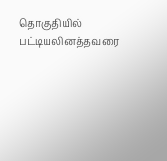தொகுதியில் பட்டியலினத்தவரை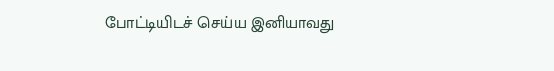போட்டியிடச் செய்ய இனியாவது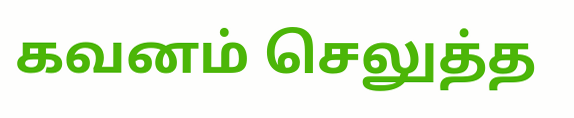கவனம் செலுத்த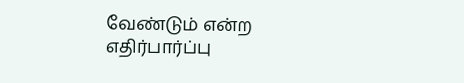வேண்டும் என்ற எதிர்பார்ப்பு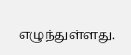எழுந்துள்ளது.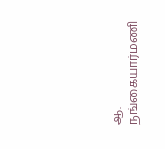ஆ. நங்கையார்மணி